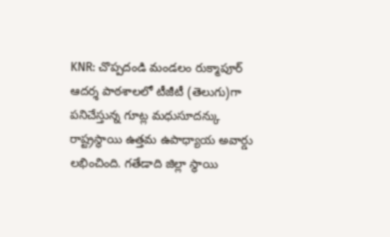KNR: చొప్పదండి మండలం రుక్మాపూర్ ఆదర్శ పాఠశాలలో టీజీటీ (తెలుగు)గా పనిచేస్తున్న గూట్ల మధుసూదన్కు రాష్ట్రస్థాయి ఉత్తమ ఉపాధ్యాయ అవార్డు లభించింది. గతేడాది జిల్లా స్థాయి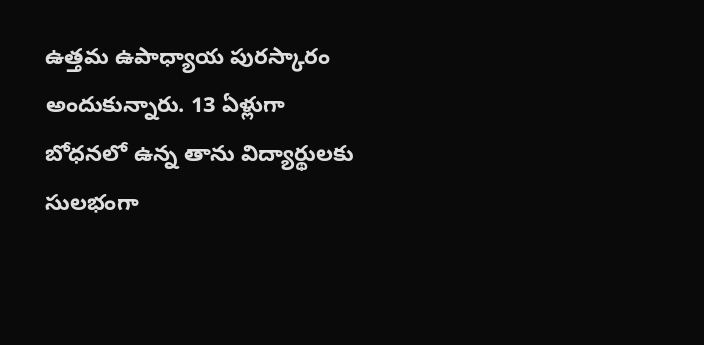ఉత్తమ ఉపాధ్యాయ పురస్కారం అందుకున్నారు. 13 ఏళ్లుగా బోధనలో ఉన్న తాను విద్యార్థులకు సులభంగా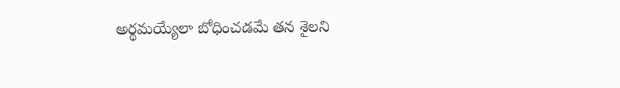అర్థమయ్యేలా బోధించడమే తన శైలని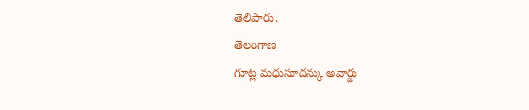తెలిపారు.
తెలంగాణ
గూట్ల మధుసూదన్కు అవార్డు